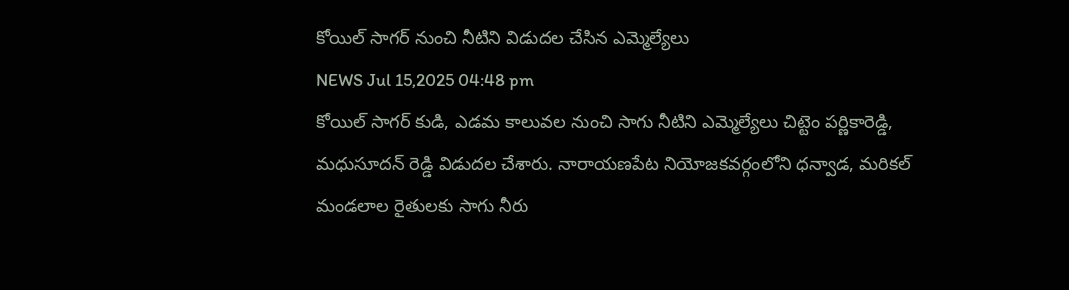కోయిల్ సాగర్ నుంచి నీటిని విడుదల చేసిన ఎమ్మెల్యేలు
NEWS Jul 15,2025 04:48 pm
కోయిల్ సాగర్ కుడి, ఎడమ కాలువల నుంచి సాగు నీటిని ఎమ్మెల్యేలు చిట్టెం పర్ణికారెడ్డి, మధుసూదన్ రెడ్డి విడుదల చేశారు. నారాయణపేట నియోజకవర్గంలోని ధన్వాడ, మరికల్ మండలాల రైతులకు సాగు నీరు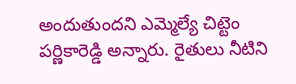అందుతుందని ఎమ్మెల్యే చిట్టెం పర్ణికారెడ్డి అన్నారు. రైతులు నీటిని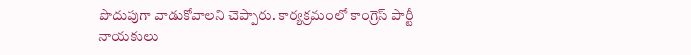పొదుపుగా వాడుకోవాలని చెప్పారు. కార్యక్రమంలో కాంగ్రెస్ పార్టీ నాయకులు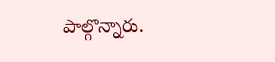పాల్గొన్నారు.